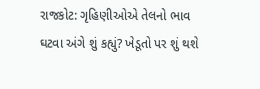રાજકોટ: ગૃહિણીઓએ તેલનો ભાવ ઘટવા અંગે શું કહ્યું? ખેડૂતો પર શું થશે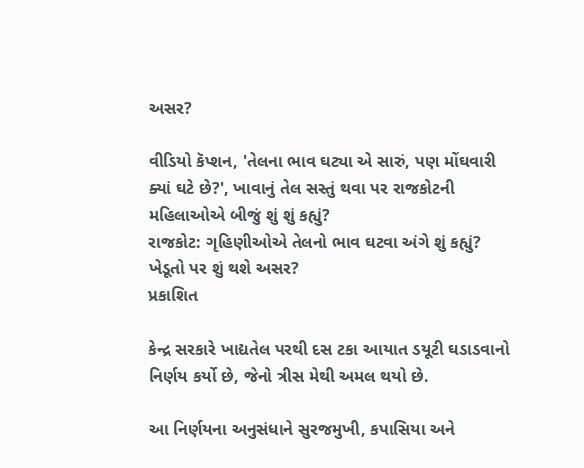અસર?

વીડિયો કૅપ્શન, 'તેલના ભાવ ઘટ્યા એ સારું, પણ મોંઘવારી ક્યાં ઘટે છે?', ખાવાનું તેલ સસ્તું થવા પર રાજકોટની મહિલાઓએ બીજું શું શું કહ્યું?
રાજકોટ: ગૃહિણીઓએ તેલનો ભાવ ઘટવા અંગે શું કહ્યું? ખેડૂતો પર શું થશે અસર?
પ્રકાશિત

કેન્દ્ર સરકારે ખાદ્યતેલ પરથી દસ ટકા આયાત ડયૂટી ઘડાડવાનો નિર્ણય કર્યો છે, જેનો ત્રીસ મેથી અમલ થયો છે.

આ નિર્ણયના અનુસંધાને સુરજમુખી, કપાસિયા અને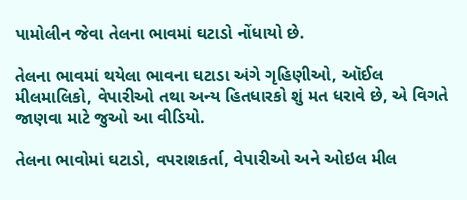પામોલીન જેવા તેલના ભાવમાં ઘટાડો નોંધાયો છે.

તેલના ભાવમાં થયેલા ભાવના ઘટાડા અંગે ગૃહિણીઓ, ઑઈલ મીલમાલિકો, વેપારીઓ તથા અન્ય હિતધારકો શું મત ધરાવે છે, એ વિગતે જાણવા માટે જુઓ આ વીડિયો.

તેલના ભાવોમાં ઘટાડો, વપરાશકર્તા, વેપારીઓ અને ઓઇલ મીલ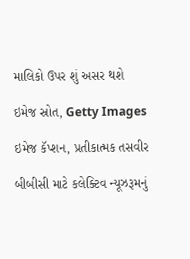માલિકો ઉપર શું અસર થશે

ઇમેજ સ્રોત, Getty Images

ઇમેજ કૅપ્શન, પ્રતીકાત્મક તસવીર

બીબીસી માટે કલેક્ટિવ ન્યૂઝરૂમનું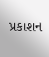પ્રકાશન